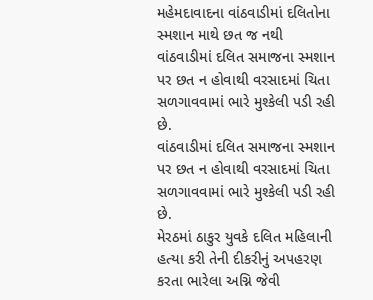મહેમદાવાદના વાંઠવાડીમાં દલિતોના સ્મશાન માથે છત જ નથી
વાંઠવાડીમાં દલિત સમાજના સ્મશાન પર છત ન હોવાથી વરસાદમાં ચિતા સળગાવવામાં ભારે મુશ્કેલી પડી રહી છે.
વાંઠવાડીમાં દલિત સમાજના સ્મશાન પર છત ન હોવાથી વરસાદમાં ચિતા સળગાવવામાં ભારે મુશ્કેલી પડી રહી છે.
મેરઠમાં ઠાકુર યુવકે દલિત મહિલાની હત્યા કરી તેની દીકરીનું અપહરણ કરતા ભારેલા અગ્નિ જેવી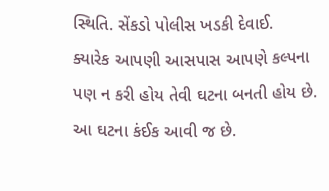સ્થિતિ. સેંકડો પોલીસ ખડકી દેવાઈ.
ક્યારેક આપણી આસપાસ આપણે કલ્પના પણ ન કરી હોય તેવી ઘટના બનતી હોય છે. આ ઘટના કંઈક આવી જ છે.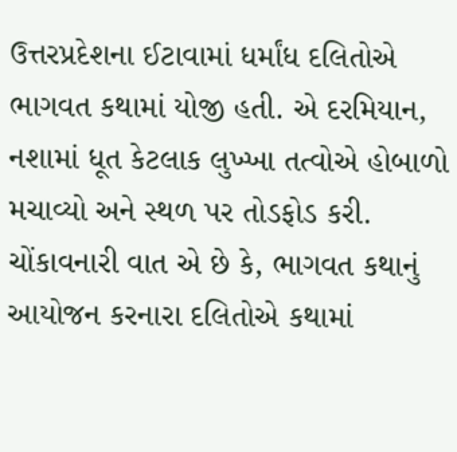ઉત્તરપ્રદેશના ઈટાવામાં ધર્માંધ દલિતોએ ભાગવત કથામાં યોજી હતી. એ દરમિયાન, નશામાં ધૂત કેટલાક લુખ્ખા તત્વોએ હોબાળો મચાવ્યો અને સ્થળ પર તોડફોડ કરી. ચોંકાવનારી વાત એ છે કે, ભાગવત કથાનું આયોજન કરનારા દલિતોએ કથામાં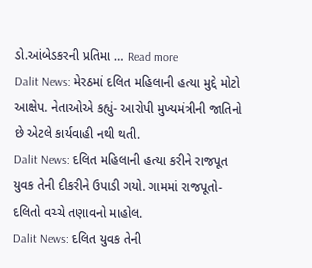ડો.આંબેડકરની પ્રતિમા … Read more
Dalit News: મેરઠમાં દલિત મહિલાની હત્યા મુદ્દે મોટો આક્ષેપ. નેતાઓએ કહ્યું- આરોપી મુખ્યમંત્રીની જાતિનો છે એટલે કાર્યવાહી નથી થતી.
Dalit News: દલિત મહિલાની હત્યા કરીને રાજપૂત યુવક તેની દીકરીને ઉપાડી ગયો. ગામમાં રાજપૂતો-દલિતો વચ્ચે તણાવનો માહોલ.
Dalit News: દલિત યુવક તેની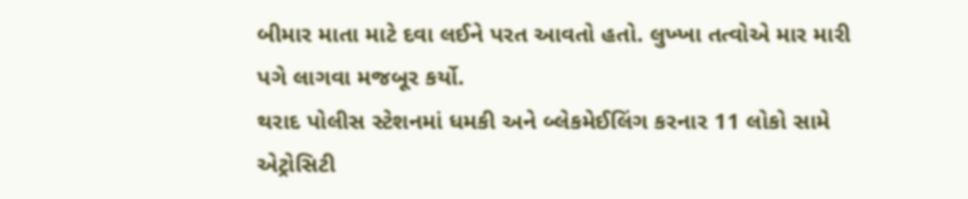બીમાર માતા માટે દવા લઈને પરત આવતો હતો. લુખ્ખા તત્વોએ માર મારી પગે લાગવા મજબૂર કર્યો.
થરાદ પોલીસ સ્ટેશનમાં ધમકી અને બ્લેકમેઈલિંગ કરનાર 11 લોકો સામે એટ્રોસિટી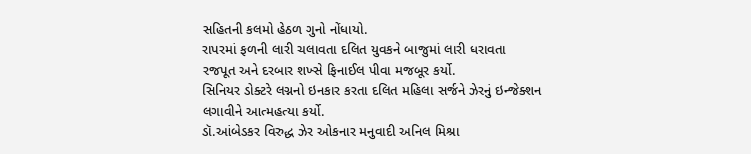સહિતની કલમો હેઠળ ગુનો નોંધાયો.
રાપરમાં ફળની લારી ચલાવતા દલિત યુવકને બાજુમાં લારી ધરાવતા રજપૂત અને દરબાર શખ્સે ફિનાઈલ પીવા મજબૂર કર્યો.
સિનિયર ડોક્ટરે લગ્નનો ઇનકાર કરતા દલિત મહિલા સર્જને ઝેરનું ઇન્જેક્શન લગાવીને આત્મહત્યા કર્યો.
ડૉ.આંબેડકર વિરુદ્ધ ઝેર ઓકનાર મનુવાદી અનિલ મિશ્રા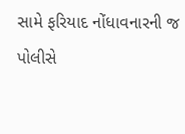સામે ફરિયાદ નોંધાવનારની જ પોલીસે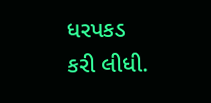ધરપકડ કરી લીધી.